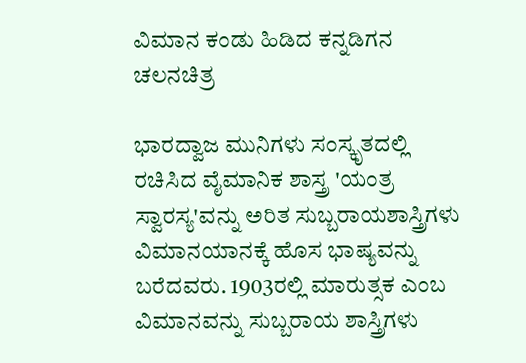ವಿಮಾನ ಕಂಡು ಹಿಡಿದ ಕನ್ನಡಿಗನ ಚಲನಚಿತ್ರ

ಭಾರದ್ವಾಜ ಮುನಿಗಳು ಸಂಸ್ಕೃತದಲ್ಲಿ ರಚಿಸಿದ ವೈಮಾನಿಕ ಶಾಸ್ತ್ರ 'ಯಂತ್ರ ಸ್ವಾರಸ್ಯ'ವನ್ನು ಅರಿತ ಸುಬ್ಬರಾಯಶಾಸ್ತ್ರಿಗಳು ವಿಮಾನಯಾನಕ್ಕೆ ಹೊಸ ಭಾಷ್ಯವನ್ನು ಬರೆದವರು. 1903ರಲ್ಲಿ ಮಾರುತ್ಸಕ ಎಂಬ ವಿಮಾನವನ್ನು ಸುಬ್ಬರಾಯ ಶಾಸ್ತ್ರಿಗಳು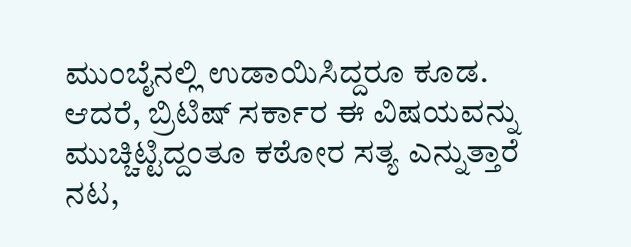ಮುಂಬೈನಲ್ಲಿ ಉಡಾಯಿಸಿದ್ದರೂ ಕೂಡ. ಆದರೆ, ಬ್ರಿಟಿಷ್ ಸರ್ಕಾರ ಈ ವಿಷಯವನ್ನು ಮುಚ್ಚಿಟ್ಟಿದ್ದಂತೂ ಕಠೋರ ಸತ್ಯ ಎನ್ನುತ್ತಾರೆ ನಟ,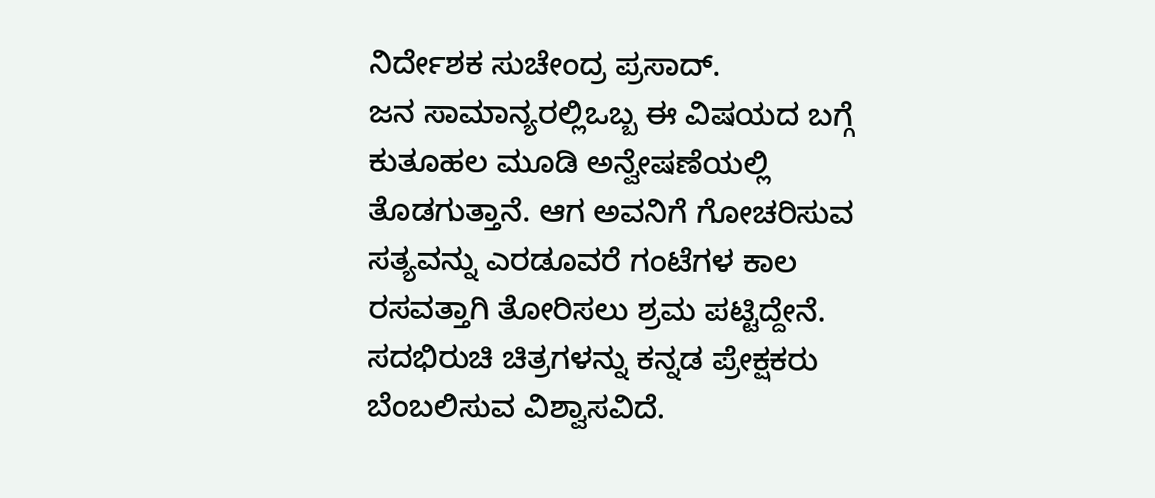ನಿರ್ದೇಶಕ ಸುಚೇಂದ್ರ ಪ್ರಸಾದ್.
ಜನ ಸಾಮಾನ್ಯರಲ್ಲಿಒಬ್ಬ ಈ ವಿಷಯದ ಬಗ್ಗೆ ಕುತೂಹಲ ಮೂಡಿ ಅನ್ವೇಷಣೆಯಲ್ಲಿ ತೊಡಗುತ್ತಾನೆ. ಆಗ ಅವನಿಗೆ ಗೋಚರಿಸುವ ಸತ್ಯವನ್ನು ಎರಡೂವರೆ ಗಂಟೆಗಳ ಕಾಲ ರಸವತ್ತಾಗಿ ತೋರಿಸಲು ಶ್ರಮ ಪಟ್ಟಿದ್ದೇನೆ. ಸದಭಿರುಚಿ ಚಿತ್ರಗಳನ್ನು ಕನ್ನಡ ಪ್ರೇಕ್ಷಕರು ಬೆಂಬಲಿಸುವ ವಿಶ್ವಾಸವಿದೆ.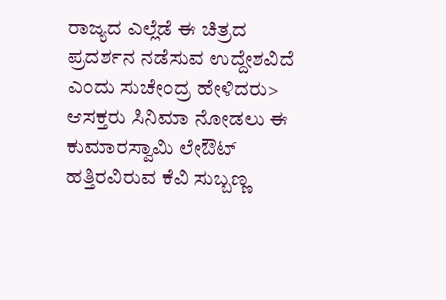ರಾಜ್ಯದ ಎಲ್ಲೆಡೆ ಈ ಚಿತ್ರದ ಪ್ರದರ್ಶನ ನಡೆಸುವ ಉದ್ದೇಶವಿದೆ ಎಂದು ಸುಚೇಂದ್ರ ಹೇಳಿದರು>
ಆಸಕ್ತರು ಸಿನಿಮಾ ನೋಡಲು ಈ ಕುಮಾರಸ್ವಾಮಿ ಲೇಔಟ್ ಹತ್ತಿರವಿರುವ ಕೆವಿ ಸುಬ್ಬಣ್ಣ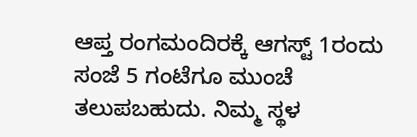ಆಪ್ತ ರಂಗಮಂದಿರಕ್ಕೆ ಆಗಸ್ಟ್ 1ರಂದು ಸಂಜೆ 5 ಗಂಟೆಗೂ ಮುಂಚೆ ತಲುಪಬಹುದು. ನಿಮ್ಮ ಸ್ಥಳ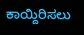ಕಾಯ್ದಿರಿಸಲು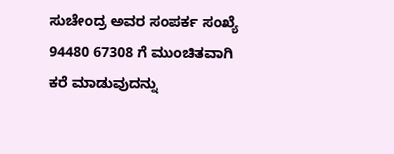ಸುಚೇಂದ್ರ ಅವರ ಸಂಪರ್ಕ ಸಂಖ್ಯೆ 94480 67308 ಗೆ ಮುಂಚಿತವಾಗಿ ಕರೆ ಮಾಡುವುದನ್ನು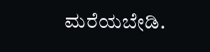ಮರೆಯಬೇಡಿ.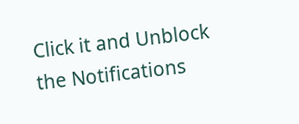Click it and Unblock the Notifications